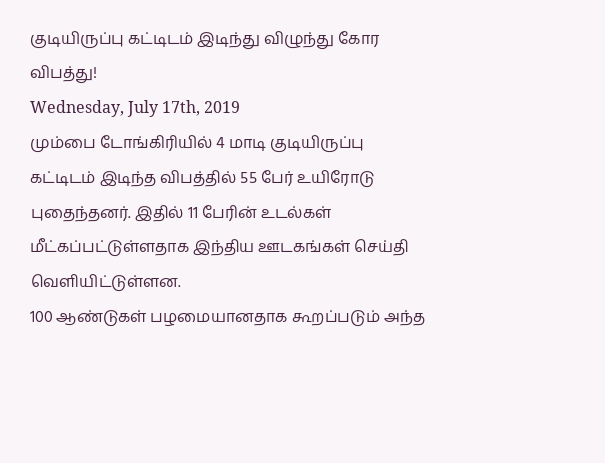குடியிருப்பு கட்டிடம் இடிந்து விழுந்து கோர விபத்து!
Wednesday, July 17th, 2019
மும்பை டோங்கிரியில் 4 மாடி குடியிருப்பு கட்டிடம் இடிந்த விபத்தில் 55 பேர் உயிரோடு புதைந்தனர். இதில் 11 பேரின் உடல்கள் மீட்கப்பட்டுள்ளதாக இந்திய ஊடகங்கள் செய்தி வெளியிட்டுள்ளன.
100 ஆண்டுகள் பழமையானதாக கூறப்படும் அந்த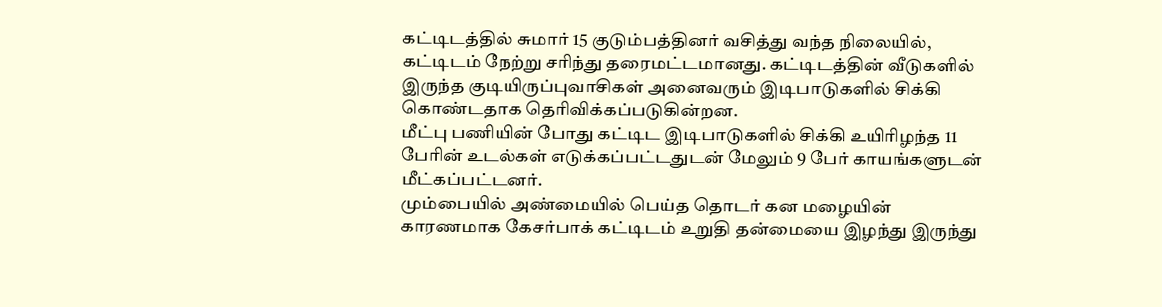கட்டிடத்தில் சுமார் 15 குடும்பத்தினர் வசித்து வந்த நிலையில், கட்டிடம் நேற்று சரிந்து தரைமட்டமானது. கட்டிடத்தின் வீடுகளில் இருந்த குடியிருப்புவாசிகள் அனைவரும் இடிபாடுகளில் சிக்கி கொண்டதாக தெரிவிக்கப்படுகின்றன.
மீட்பு பணியின் போது கட்டிட இடிபாடுகளில் சிக்கி உயிரிழந்த 11 பேரின் உடல்கள் எடுக்கப்பட்டதுடன் மேலும் 9 பேர் காயங்களுடன் மீட்கப்பட்டனர்.
மும்பையில் அண்மையில் பெய்த தொடர் கன மழையின் காரணமாக கேசர்பாக் கட்டிடம் உறுதி தன்மையை இழந்து இருந்து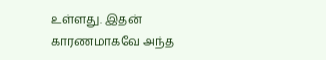உள்ளது. இதன் காரணமாகவே அந்த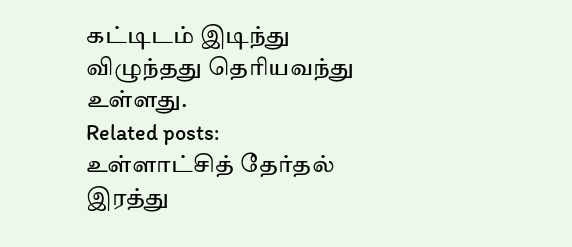கட்டிடம் இடிந்து விழுந்தது தெரியவந்து உள்ளது.
Related posts:
உள்ளாட்சித் தேர்தல் இரத்து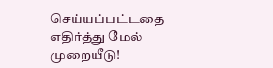செய்யப்பட்டதை எதிர்த்து மேல் முறையீடு!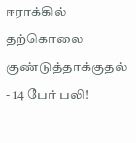ஈராக்கில் தற்கொலை குண்டுத்தாக்குதல் - 14 பேர் பலி!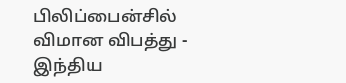பிலிப்பைன்சில் விமான விபத்து - இந்திய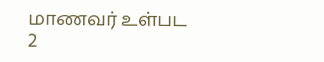மாணவர் உள்பட 2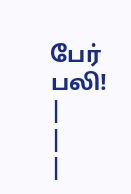பேர் பலி!
|
|
|